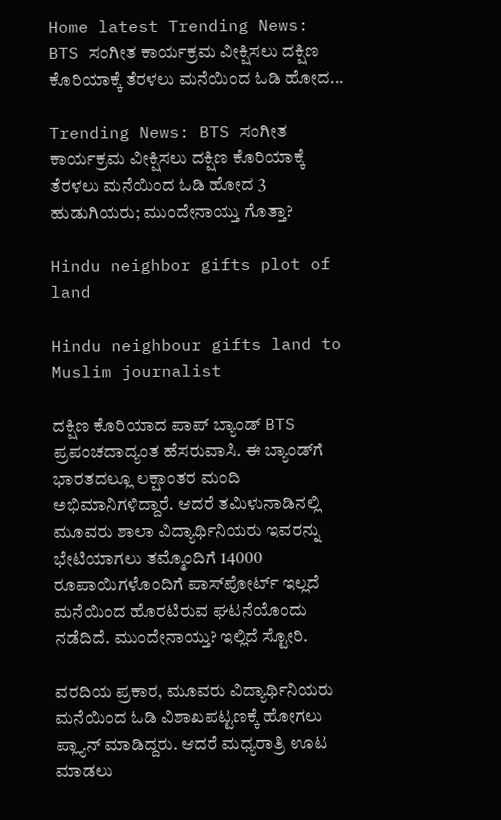Home latest Trending News: BTS ಸಂಗೀತ ಕಾರ್ಯಕ್ರಮ ವೀಕ್ಷಿಸಲು ದಕ್ಷಿಣ ಕೊರಿಯಾಕ್ಕೆ ತೆರಳಲು ಮನೆಯಿಂದ ಓಡಿ ಹೋದ...

Trending News: BTS ಸಂಗೀತ ಕಾರ್ಯಕ್ರಮ ವೀಕ್ಷಿಸಲು ದಕ್ಷಿಣ ಕೊರಿಯಾಕ್ಕೆ ತೆರಳಲು ಮನೆಯಿಂದ ಓಡಿ ಹೋದ 3 ಹುಡುಗಿಯರು; ಮುಂದೇನಾಯ್ತು ಗೊತ್ತಾ?

Hindu neighbor gifts plot of land

Hindu neighbour gifts land to Muslim journalist

ದಕ್ಷಿಣ ಕೊರಿಯಾದ ಪಾಪ್ ಬ್ಯಾಂಡ್ BTS ಪ್ರಪಂಚದಾದ್ಯಂತ ಹೆಸರುವಾಸಿ. ಈ ಬ್ಯಾಂಡ್‌ಗೆ ಭಾರತದಲ್ಲೂ ಲಕ್ಷಾಂತರ ಮಂದಿ ಅಭಿಮಾನಿಗಳಿದ್ದಾರೆ. ಆದರೆ ತಮಿಳುನಾಡಿನಲ್ಲಿ ಮೂವರು ಶಾಲಾ ವಿದ್ಯಾರ್ಥಿನಿಯರು ಇವರನ್ನು ಭೇಟಿಯಾಗಲು ತಮ್ಮೊಂದಿಗೆ 14000 ರೂಪಾಯಿಗಳೊಂದಿಗೆ ಪಾಸ್‌ಪೋರ್ಟ್‌ ಇಲ್ಲದೆ ಮನೆಯಿಂದ ಹೊರಟಿರುವ ಘಟನೆಯೊಂದು ನಡೆದಿದೆ. ಮುಂದೇನಾಯ್ತು? ಇಲ್ಲಿದೆ ಸ್ಟೋರಿ.

ವರದಿಯ ಪ್ರಕಾರ, ಮೂವರು ವಿದ್ಯಾರ್ಥಿನಿಯರು ಮನೆಯಿಂದ ಓಡಿ ವಿಶಾಖಪಟ್ಟಣಕ್ಕೆ ಹೋಗಲು ಪ್ಲ್ಯಾನ್‌ ಮಾಡಿದ್ದರು. ಆದರೆ ಮಧ್ಯರಾತ್ರಿ ಊಟ ಮಾಡಲು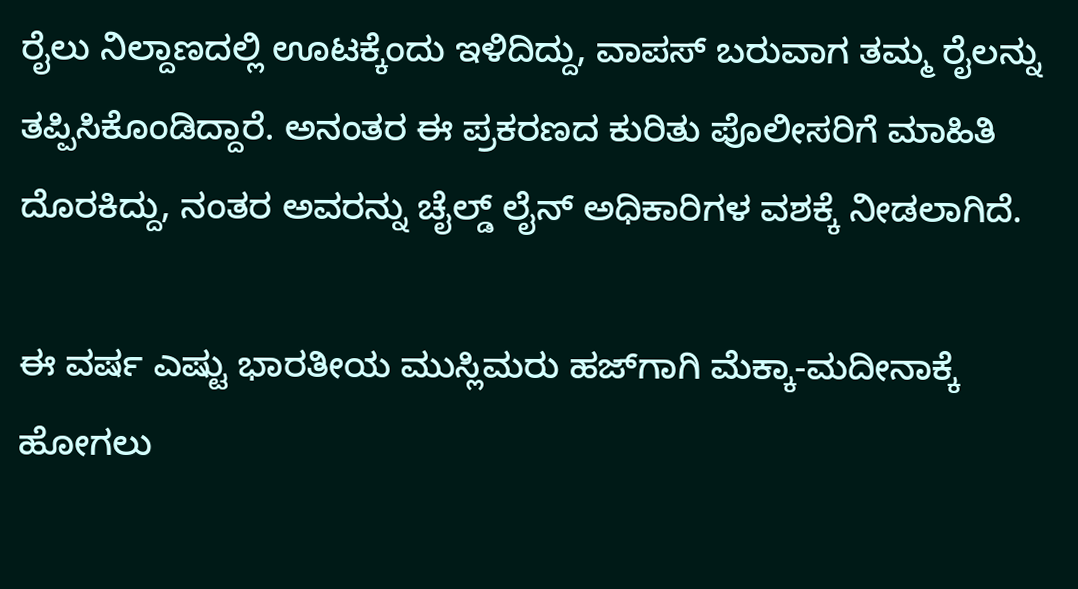ರೈಲು ನಿಲ್ದಾಣದಲ್ಲಿ ಊಟಕ್ಕೆಂದು ಇಳಿದಿದ್ದು, ವಾಪಸ್‌ ಬರುವಾಗ ತಮ್ಮ ರೈಲನ್ನು ತಪ್ಪಿಸಿಕೊಂಡಿದ್ದಾರೆ. ಅನಂತರ ಈ ಪ್ರಕರಣದ ಕುರಿತು ಪೊಲೀಸರಿಗೆ ಮಾಹಿತಿ ದೊರಕಿದ್ದು, ನಂತರ ಅವರನ್ನು ಚೈಲ್ಡ್‌ ಲೈನ್‌ ಅಧಿಕಾರಿಗಳ ವಶಕ್ಕೆ ನೀಡಲಾಗಿದೆ.

ಈ ವರ್ಷ ಎಷ್ಟು ಭಾರತೀಯ ಮುಸ್ಲಿಮರು ಹಜ್‌ಗಾಗಿ ಮೆಕ್ಕಾ-ಮದೀನಾಕ್ಕೆ ಹೋಗಲು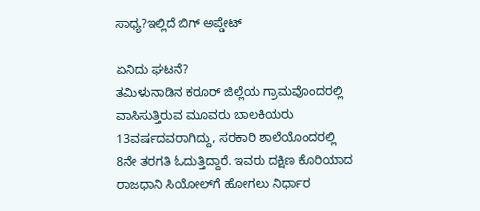ಸಾಧ್ಯ?ಇಲ್ಲಿದೆ ಬಿಗ್ ಅಪ್ಡೇಟ್‌

ಏನಿದು ಘಟನೆ?
ತಮಿಳುನಾಡಿನ ಕರೂರ್‌ ಜಿಲ್ಲೆಯ ಗ್ರಾಮವೊಂದರಲ್ಲಿ ವಾಸಿಸುತ್ತಿರುವ ಮೂವರು ಬಾಲಕಿಯರು 13ವರ್ಷದವರಾಗಿದ್ದು, ಸರಕಾರಿ ಶಾಲೆಯೊಂದರಲ್ಲಿ 8ನೇ ತರಗತಿ ಓದುತ್ತಿದ್ದಾರೆ. ಇವರು ದಕ್ಷಿಣ ಕೊರಿಯಾದ ರಾಜಧಾನಿ ಸಿಯೋಲ್‌ಗೆ ಹೋಗಲು ನಿರ್ಧಾರ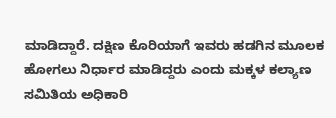ಮಾಡಿದ್ದಾರೆ. ದಕ್ಷಿಣ ಕೊರಿಯಾಗೆ ಇವರು ಹಡಗಿನ ಮೂಲಕ ಹೋಗಲು ನಿರ್ಧಾರ ಮಾಡಿದ್ದರು ಎಂದು ಮಕ್ಕಳ ಕಲ್ಯಾಣ ಸಮಿತಿಯ ಅಧಿಕಾರಿ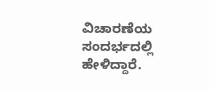ವಿಚಾರಣೆಯ ಸಂದರ್ಭದಲ್ಲಿ ಹೇಳಿದ್ದಾರೆ.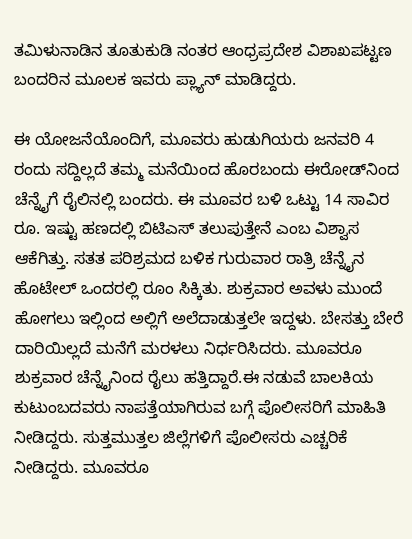ತಮಿಳುನಾಡಿನ ತೂತುಕುಡಿ ನಂತರ ಆಂಧ್ರಪ್ರದೇಶ ವಿಶಾಖಪಟ್ಟಣ ಬಂದರಿನ ಮೂಲಕ ಇವರು ಪ್ಲ್ಯಾನ್‌ ಮಾಡಿದ್ದರು.

ಈ ಯೋಜನೆಯೊಂದಿಗೆ, ಮೂವರು ಹುಡುಗಿಯರು ಜನವರಿ 4 ರಂದು ಸದ್ದಿಲ್ಲದೆ ತಮ್ಮ ಮನೆಯಿಂದ ಹೊರಬಂದು ಈರೋಡ್‌ನಿಂದ ಚೆನ್ನೈಗೆ ರೈಲಿನಲ್ಲಿ ಬಂದರು. ಈ ಮೂವರ ಬಳಿ ಒಟ್ಟು 14 ಸಾವಿರ ರೂ. ಇಷ್ಟು ಹಣದಲ್ಲಿ ಬಿಟಿಎಸ್ ತಲುಪುತ್ತೇನೆ ಎಂಬ ವಿಶ್ವಾಸ ಆಕೆಗಿತ್ತು. ಸತತ ಪರಿಶ್ರಮದ ಬಳಿಕ ಗುರುವಾರ ರಾತ್ರಿ ಚೆನ್ನೈನ ಹೊಟೇಲ್ ಒಂದರಲ್ಲಿ ರೂಂ ಸಿಕ್ಕಿತು. ಶುಕ್ರವಾರ ಅವಳು ಮುಂದೆ ಹೋಗಲು ಇಲ್ಲಿಂದ ಅಲ್ಲಿಗೆ ಅಲೆದಾಡುತ್ತಲೇ ಇದ್ದಳು. ಬೇಸತ್ತು ಬೇರೆ ದಾರಿಯಿಲ್ಲದೆ ಮನೆಗೆ ಮರಳಲು ನಿರ್ಧರಿಸಿದರು. ಮೂವರೂ ಶುಕ್ರವಾರ ಚೆನ್ನೈನಿಂದ ರೈಲು ಹತ್ತಿದ್ದಾರೆ.ಈ ನಡುವೆ ಬಾಲಕಿಯ ಕುಟುಂಬದವರು ನಾಪತ್ತೆಯಾಗಿರುವ ಬಗ್ಗೆ ಪೊಲೀಸರಿಗೆ ಮಾಹಿತಿ ನೀಡಿದ್ದರು. ಸುತ್ತಮುತ್ತಲ ಜಿಲ್ಲೆಗಳಿಗೆ ಪೊಲೀಸರು ಎಚ್ಚರಿಕೆ ನೀಡಿದ್ದರು. ಮೂವರೂ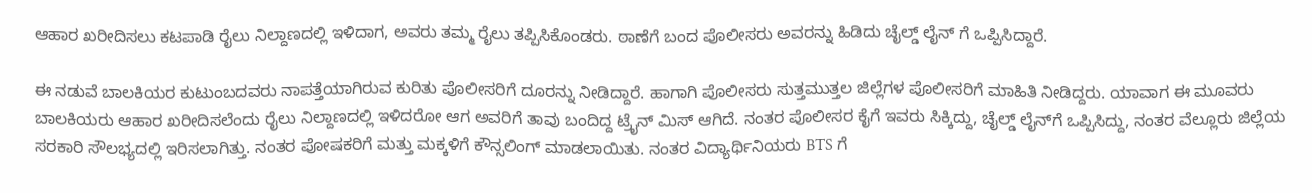ಆಹಾರ ಖರೀದಿಸಲು ಕಟಪಾಡಿ ರೈಲು ನಿಲ್ದಾಣದಲ್ಲಿ ಇಳಿದಾಗ, ಅವರು ತಮ್ಮ ರೈಲು ತಪ್ಪಿಸಿಕೊಂಡರು. ಠಾಣೆಗೆ ಬಂದ ಪೊಲೀಸರು ಅವರನ್ನು ಹಿಡಿದು ಚೈಲ್ಡ್ ಲೈನ್ ಗೆ ಒಪ್ಪಿಸಿದ್ದಾರೆ.

ಈ ನಡುವೆ ಬಾಲಕಿಯರ ಕುಟುಂಬದವರು ನಾಪತ್ತೆಯಾಗಿರುವ ಕುರಿತು ಪೊಲೀಸರಿಗೆ ದೂರನ್ನು ನೀಡಿದ್ದಾರೆ. ಹಾಗಾಗಿ ಪೊಲೀಸರು ಸುತ್ತಮುತ್ತಲ ಜಿಲ್ಲೆಗಳ ಪೊಲೀಸರಿಗೆ ಮಾಹಿತಿ ನೀಡಿದ್ದರು. ಯಾವಾಗ ಈ ಮೂವರು ಬಾಲಕಿಯರು ಆಹಾರ ಖರೀದಿಸಲೆಂದು ರೈಲು ನಿಲ್ದಾಣದಲ್ಲಿ ಇಳಿದರೋ ಆಗ ಅವರಿಗೆ ತಾವು ಬಂದಿದ್ದ ಟ್ರೈನ್‌ ಮಿಸ್‌ ಆಗಿದೆ. ನಂತರ ಪೊಲೀಸರ ಕೈಗೆ ಇವರು ಸಿಕ್ಕಿದ್ದು, ಚೈಲ್ಡ್‌ ಲೈನ್‌ಗೆ ಒಪ್ಪಿಸಿದ್ದು, ನಂತರ ವೆಲ್ಲೂರು ಜಿಲ್ಲೆಯ ಸರಕಾರಿ ಸೌಲಭ್ಯದಲ್ಲಿ ಇರಿಸಲಾಗಿತ್ತು. ನಂತರ ಪೋಷಕರಿಗೆ ಮತ್ತು ಮಕ್ಕಳಿಗೆ ಕೌನ್ಸಲಿಂಗ್‌ ಮಾಡಲಾಯಿತು. ನಂತರ ವಿದ್ಯಾರ್ಥಿನಿಯರು BTS ಗೆ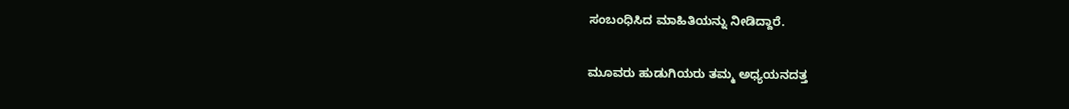ಸಂಬಂಧಿಸಿದ ಮಾಹಿತಿಯನ್ನು ನೀಡಿದ್ದಾರೆ.

ಮೂವರು ಹುಡುಗಿಯರು ತಮ್ಮ ಅಧ್ಯಯನದತ್ತ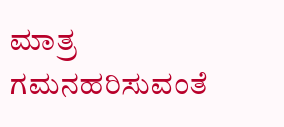ಮಾತ್ರ ಗಮನಹರಿಸುವಂತೆ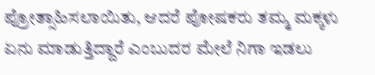ಪ್ರೋತ್ಸಾಹಿಸಲಾಯಿತು, ಆದರೆ ಪೋಷಕರು ತಮ್ಮ ಮಕ್ಕಳು ಏನು ಮಾಡುತ್ತಿದ್ದಾರೆ ಎಂಬುದರ ಮೇಲೆ ನಿಗಾ ಇಡಲು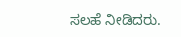ಸಲಹೆ ನೀಡಿದರು.